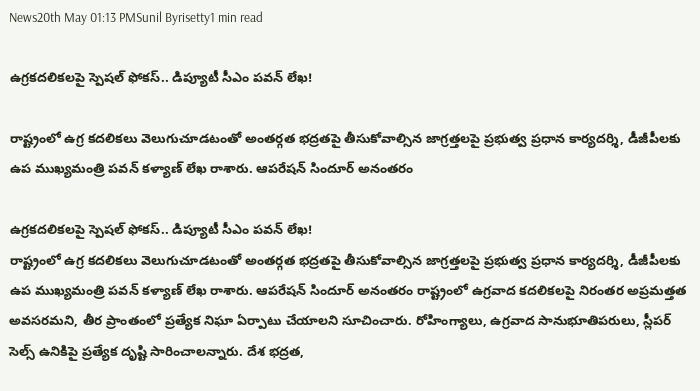News20th May 01:13 PMSunil Byrisetty1 min read

ఉగ్రకదలికలపై స్పెషల్ ఫోకస్.. డిప్యూటీ సీఎం పవన్ లేఖ!

రాష్ట్రంలో ఉగ్ర కదలికలు వెలుగుచూడటంతో అంతర్గత భద్రతపై తీసుకోవాల్సిన జాగ్రత్తలపై ప్రభుత్వ ప్రధాన కార్యదర్శి, డీజీపీలకు ఉప ముఖ్యమంత్రి పవన్ కళ్యాణ్ లేఖ రాశారు. ఆపరేషన్ సిందూర్ అనంతరం

ఉగ్రకదలికలపై స్పెషల్ ఫోకస్.. డిప్యూటీ సీఎం పవన్ లేఖ!
రాష్ట్రంలో ఉగ్ర కదలికలు వెలుగుచూడటంతో అంతర్గత భద్రతపై తీసుకోవాల్సిన జాగ్రత్తలపై ప్రభుత్వ ప్రధాన కార్యదర్శి, డీజీపీలకు ఉప ముఖ్యమంత్రి పవన్ కళ్యాణ్ లేఖ రాశారు. ఆపరేషన్ సిందూర్ అనంతరం రాష్ట్రంలో ఉగ్రవాద కదలికలపై నిరంతర అప్రమత్తత అవసరమని, తీర ప్రాంతంలో ప్రత్యేక నిఘా ఏర్పాటు చేయాలని సూచించారు. రోహింగ్యాలు, ఉగ్రవాద సానుభూతిపరులు, స్లీపర్ సెల్స్ ఉనికిపై ప్రత్యేక దృష్టి సారించాలన్నారు. దేశ భద్రత,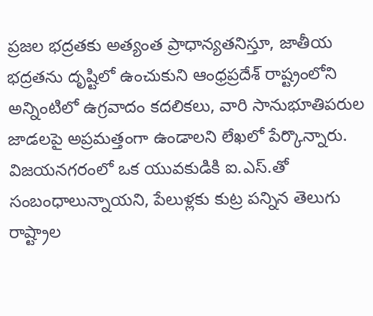ప్రజల భద్రతకు అత్యంత ప్రాధాన్యతనిస్తూ, జాతీయ భద్రతను దృష్టిలో ఉంచుకుని ఆంధ్రప్రదేశ్ రాష్ట్రంలోని అన్నింటిలో ఉగ్రవాదం కదలికలు, వారి సానుభూతిపరుల జాడలపై అప్రమత్తంగా ఉండాలని లేఖలో పేర్కొన్నారు. విజయనగరంలో ఒక యువకుడికి ఐ.ఎస్.తో సంబంధాలున్నాయని, పేలుళ్లకు కుట్ర పన్నిన తెలుగు రాష్ట్రాల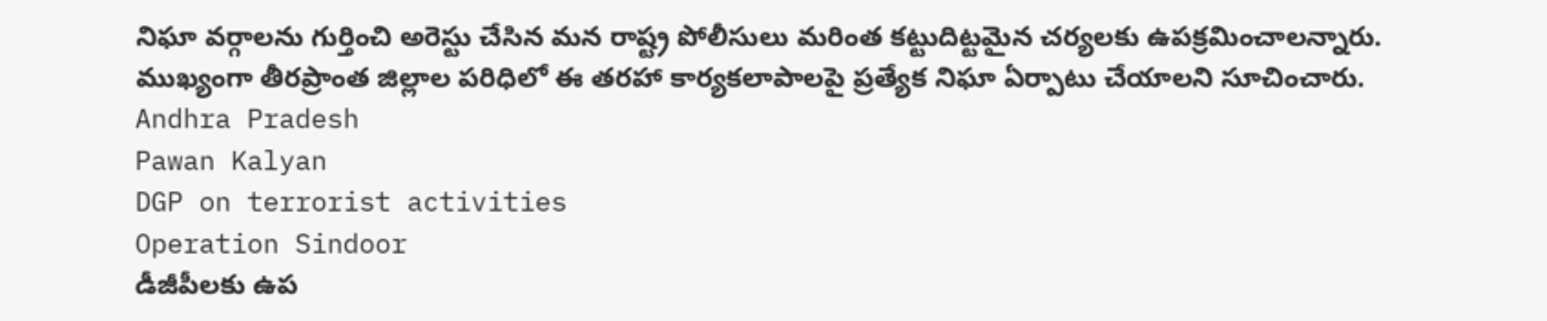నిఘా వర్గాలను గుర్తించి అరెస్టు చేసిన మన రాష్ట్ర పోలీసులు మరింత కట్టుదిట్టమైన చర్యలకు ఉపక్రమించాలన్నారు. ముఖ్యంగా తీరప్రాంత జిల్లాల పరిధిలో ఈ తరహా కార్యకలాపాలపై ప్రత్యేక నిఘా ఏర్పాటు చేయాలని సూచించారు.
Andhra Pradesh
Pawan Kalyan
DGP on terrorist activities
Operation Sindoor
డీజీపీలకు ఉప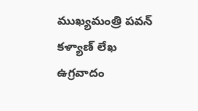ముఖ్యమంత్రి పవన్ కళ్యాణ్ లేఖ
ఉగ్రవాదం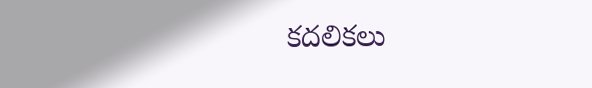కదలికలు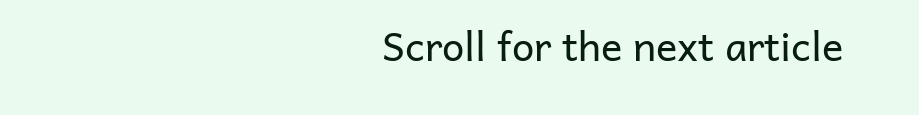Scroll for the next article